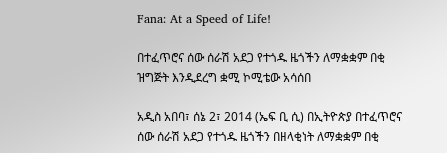Fana: At a Speed of Life!

በተፈጥሮና ሰው ሰራሽ አደጋ የተጎዱ ዜጎችን ለማቋቋም በቂ ዝግጅት እንዲደረግ ቋሚ ኮሚቴው አሳሰበ

አዲስ አበባ፣ ሰኔ 2፣ 2014 (ኤፍ ቢ ሲ) በኢትዮጵያ በተፈጥሮና ሰው ሰራሽ አደጋ የተጎዱ ዜጎችን በዘላቂነት ለማቋቋም በቂ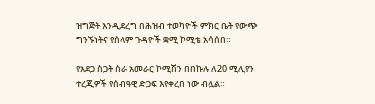ዝግጅት እንዲደረግ በሕዝብ ተወካዮች ምክር ቤት የውጭ ግንኙነትና የሰላም ጉዳዮች ቋሚ ኮሚቴ አሳሰበ።

የአደጋ ስጋት ስራ አመራር ኮሚሽን በበኩሉ ለ20 ሚሊየን ተረጂዎች የሰብዓዊ ድጋፍ እየቀረበ ነው ብሏል።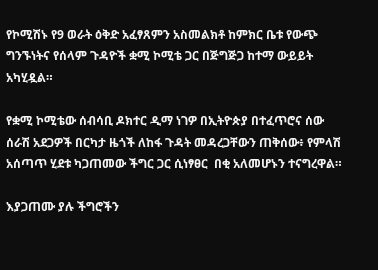የኮሚሽኑ የ9 ወራት ዕቅድ አፈፃጸምን አስመልክቶ ከምክር ቤቱ የውጭ ግንኙነትና የሰላም ጉዳዮች ቋሚ ኮሚቴ ጋር በጅግጅጋ ከተማ ውይይት አካሂዷል።

የቋሚ ኮሚቴው ሰብሳቢ ዶክተር ዲማ ነገዎ በኢትዮጵያ በተፈጥሮና ሰው ሰራሽ አደጋዎች በርካታ ዜጎች ለከፋ ጉዳት መዳረጋቸውን ጠቅሰው፥ የምላሽ አሰጣጥ ሂደቱ ካጋጠመው ችግር ጋር ሲነፃፀር  በቂ አለመሆኑን ተናግረዋል።

እያጋጠሙ ያሉ ችግሮችን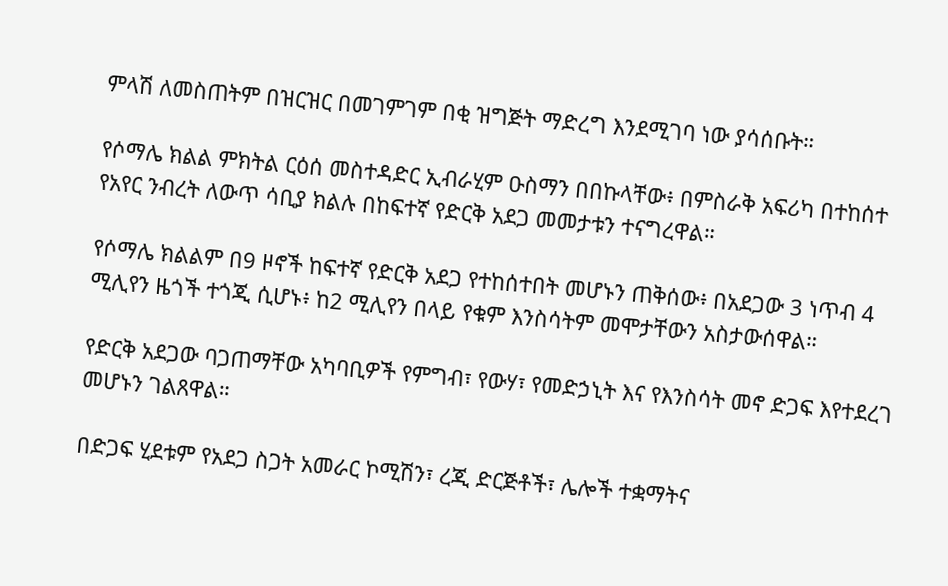ምላሽ ለመስጠትም በዝርዝር በመገምገም በቂ ዝግጅት ማድረግ እንደሚገባ ነው ያሳሰቡት።

የሶማሌ ክልል ምክትል ርዕሰ መስተዳድር ኢብራሂም ዑስማን በበኩላቸው፥ በምስራቅ አፍሪካ በተከሰተ የአየር ንብረት ለውጥ ሳቢያ ክልሉ በከፍተኛ የድርቅ አደጋ መመታቱን ተናግረዋል።

የሶማሌ ክልልም በ9 ዞኖች ከፍተኛ የድርቅ አደጋ የተከሰተበት መሆኑን ጠቅሰው፥ በአደጋው 3 ነጥብ 4 ሚሊየን ዜጎች ተጎጂ ሲሆኑ፥ ከ2 ሚሊየን በላይ የቁም እንስሳትም መሞታቸውን አስታውሰዋል።

የድርቅ አደጋው ባጋጠማቸው አካባቢዎች የምግብ፣ የውሃ፣ የመድኃኒት እና የእንስሳት መኖ ድጋፍ እየተደረገ መሆኑን ገልጸዋል።

በድጋፍ ሂደቱም የአደጋ ስጋት አመራር ኮሚሽን፣ ረጂ ድርጅቶች፣ ሌሎች ተቋማትና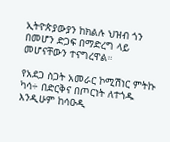ኢትዮጵያውያን ከክልሉ ህዝብ ጎን በመሆን ድጋፍ በማድረግ ላይ መሆናቸውን ተናግረዋል።

የአደጋ ስጋት አመራር ኮሚሽነር ምትኩ ካሳ÷ በድርቅና በጦርነት ለተጎዱ እንዲሁም ከሳዑዲ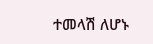ተመላሽ ለሆኑ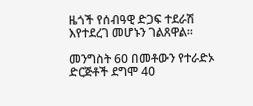ዜጎች የሰብዓዊ ድጋፍ ተደራሽ እየተደረገ መሆኑን ገልጸዋል።

መንግስት 60 በመቶውን የተራድኦ ድርጅቶች ደግሞ 40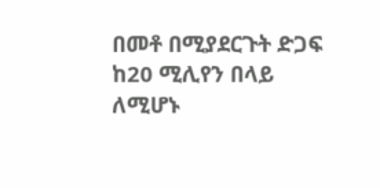በመቶ በሚያደርጉት ድጋፍ ከ20 ሚሊየን በላይ ለሚሆኑ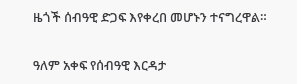ዜጎች ሰብዓዊ ድጋፍ እየቀረበ መሆኑን ተናግረዋል።

ዓለም አቀፍ የሰብዓዊ እርዳታ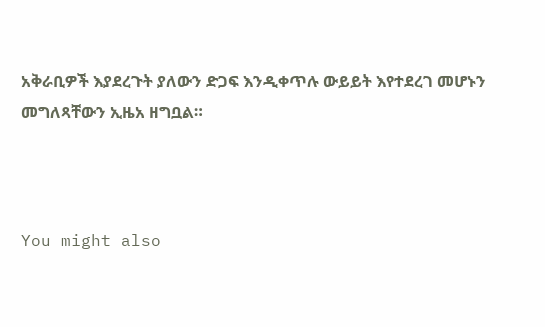አቅራቢዎች እያደረጉት ያለውን ድጋፍ እንዲቀጥሉ ውይይት እየተደረገ መሆኑን መግለጻቸውን ኢዜአ ዘግቧል።



You might also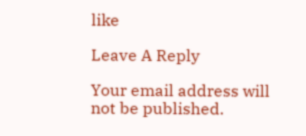like

Leave A Reply

Your email address will not be published.